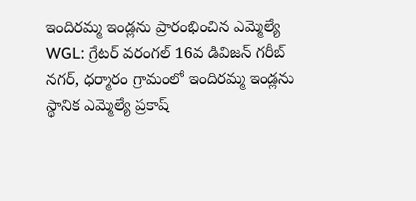ఇందిరమ్మ ఇండ్లను ప్రారంభించిన ఎమ్మెల్యే
WGL: గ్రేటర్ వరంగల్ 16వ డివిజన్ గరీబ్ నగర్, ధర్మారం గ్రామంలో ఇందిరమ్మ ఇండ్లను స్థానిక ఎమ్మెల్యే ప్రకాష్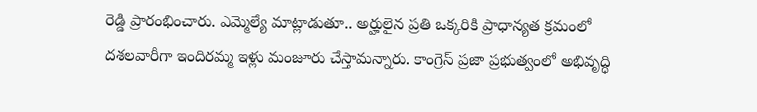రెడ్డి ప్రారంభించారు. ఎమ్మెల్యే మాట్లాడుతూ.. అర్హులైన ప్రతి ఒక్కరికి ప్రాధాన్యత క్రమంలో దశలవారీగా ఇందిరమ్మ ఇళ్లు మంజూరు చేస్తామన్నారు. కాంగ్రెస్ ప్రజా ప్రభుత్వంలో అభివృద్ధి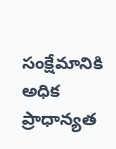సంక్షేమానికి అధిక ప్రాధాన్యత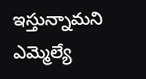ఇస్తున్నామని ఎమ్మెల్యే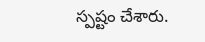స్పష్టం చేశారు.